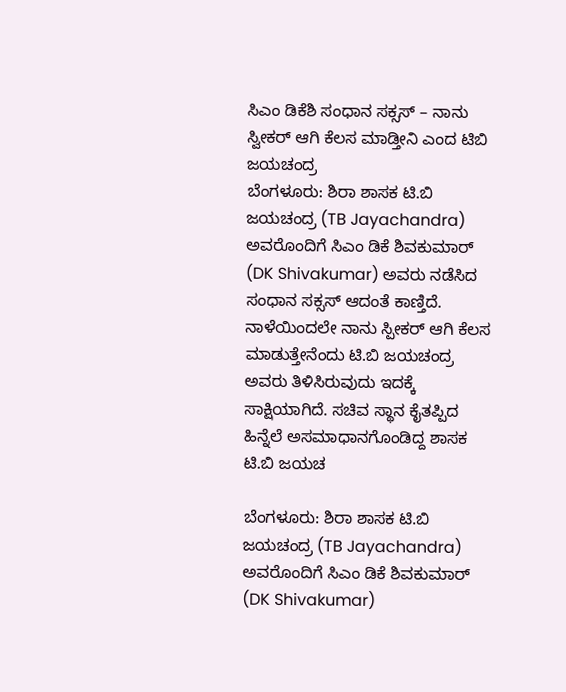ಸಿಎಂ ಡಿಕೆಶಿ ಸಂಧಾನ ಸಕ್ಸಸ್ – ನಾನು ಸ್ವೀಕರ್ ಆಗಿ ಕೆಲಸ ಮಾಡ್ತೀನಿ ಎಂದ ಟಿಬಿ ಜಯಚಂದ್ರ
ಬೆಂಗಳೂರು: ಶಿರಾ ಶಾಸಕ ಟಿ.ಬಿ ಜಯಚಂದ್ರ (TB Jayachandra) ಅವರೊಂದಿಗೆ ಸಿಎಂ ಡಿಕೆ ಶಿವಕುಮಾರ್ (DK Shivakumar) ಅವರು ನಡೆಸಿದ ಸಂಧಾನ ಸಕ್ಸಸ್ ಆದಂತೆ ಕಾಣ್ತಿದೆ. ನಾಳೆಯಿಂದಲೇ ನಾನು ಸ್ಪೀಕರ್ ಆಗಿ ಕೆಲಸ ಮಾಡುತ್ತೇನೆಂದು ಟಿ.ಬಿ ಜಯಚಂದ್ರ ಅವರು ತಿಳಿಸಿರುವುದು ಇದಕ್ಕೆ ಸಾಕ್ಷಿಯಾಗಿದೆ. ಸಚಿವ ಸ್ಥಾನ ಕೈತಪ್ಪಿದ ಹಿನ್ನೆಲೆ ಅಸಮಾಧಾನಗೊಂಡಿದ್ದ ಶಾಸಕ ಟಿ.ಬಿ ಜಯಚ

ಬೆಂಗಳೂರು: ಶಿರಾ ಶಾಸಕ ಟಿ.ಬಿ ಜಯಚಂದ್ರ (TB Jayachandra) ಅವರೊಂದಿಗೆ ಸಿಎಂ ಡಿಕೆ ಶಿವಕುಮಾರ್ (DK Shivakumar)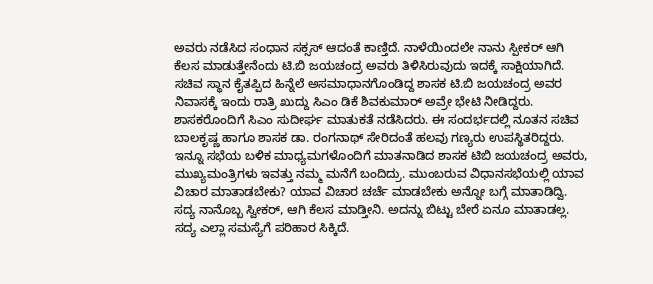ಅವರು ನಡೆಸಿದ ಸಂಧಾನ ಸಕ್ಸಸ್ ಆದಂತೆ ಕಾಣ್ತಿದೆ. ನಾಳೆಯಿಂದಲೇ ನಾನು ಸ್ಪೀಕರ್ ಆಗಿ ಕೆಲಸ ಮಾಡುತ್ತೇನೆಂದು ಟಿ.ಬಿ ಜಯಚಂದ್ರ ಅವರು ತಿಳಿಸಿರುವುದು ಇದಕ್ಕೆ ಸಾಕ್ಷಿಯಾಗಿದೆ. ಸಚಿವ ಸ್ಥಾನ ಕೈತಪ್ಪಿದ ಹಿನ್ನೆಲೆ ಅಸಮಾಧಾನಗೊಂಡಿದ್ದ ಶಾಸಕ ಟಿ.ಬಿ ಜಯಚಂದ್ರ ಅವರ ನಿವಾಸಕ್ಕೆ ಇಂದು ರಾತ್ರಿ ಖುದ್ದು ಸಿಎಂ ಡಿಕೆ ಶಿವಕುಮಾರ್ ಅವ್ರೇ ಭೇಟಿ ನೀಡಿದ್ದರು. ಶಾಸಕರೊಂದಿಗೆ ಸಿಎಂ ಸುದೀರ್ಘ ಮಾತುಕತೆ ನಡೆಸಿದರು. ಈ ಸಂದರ್ಭದಲ್ಲಿ ನೂತನ ಸಚಿವ ಬಾಲಕೃಷ್ಣ ಹಾಗೂ ಶಾಸಕ ಡಾ. ರಂಗನಾಥ್ ಸೇರಿದಂತೆ ಹಲವು ಗಣ್ಯರು ಉಪಸ್ಥಿತರಿದ್ದರು. ಇನ್ನೂ ಸಭೆಯ ಬಳಿಕ ಮಾಧ್ಯಮಗಳೊಂದಿಗೆ ಮಾತನಾಡಿದ ಶಾಸಕ ಟಿಬಿ ಜಯಚಂದ್ರ ಅವರು, ಮುಖ್ಯಮಂತ್ರಿಗಳು ಇವತ್ತು ನಮ್ಮ ಮನೆಗೆ ಬಂದಿದ್ರು. ಮುಂಬರುವ ವಿಧಾನಸಭೆಯಲ್ಲಿ ಯಾವ ವಿಚಾರ ಮಾತಾಡಬೇಕು? ಯಾವ ವಿಚಾರ ಚರ್ಚೆ ಮಾಡಬೇಕು ಅನ್ನೋ ಬಗ್ಗೆ ಮಾತಾಡಿದ್ವಿ. ಸದ್ಯ ನಾನೊಬ್ಬ ಸ್ವೀಕರ್, ಆಗಿ ಕೆಲಸ ಮಾಡ್ತೀನಿ. ಅದನ್ನು ಬಿಟ್ಟು ಬೇರೆ ಏನೂ ಮಾತಾಡಲ್ಲ. ಸದ್ಯ ಎಲ್ಲಾ ಸಮಸ್ಯೆಗೆ ಪರಿಹಾರ ಸಿಕ್ಕಿದೆ.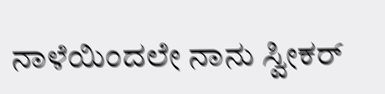ನಾಳೆಯಿಂದಲೇ ನಾನು ಸ್ವೀಕರ್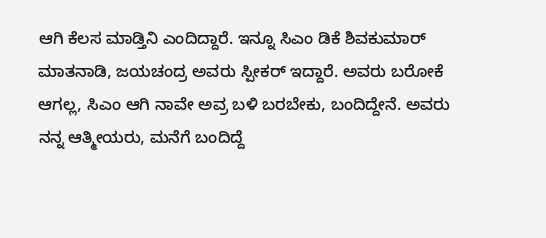ಆಗಿ ಕೆಲಸ ಮಾಡ್ತಿನಿ ಎಂದಿದ್ದಾರೆ. ಇನ್ನೂ ಸಿಎಂ ಡಿಕೆ ಶಿವಕುಮಾರ್ ಮಾತನಾಡಿ, ಜಯಚಂದ್ರ ಅವರು ಸ್ಪೀಕರ್ ಇದ್ದಾರೆ. ಅವರು ಬರೋಕೆ ಆಗಲ್ಲ, ಸಿಎಂ ಆಗಿ ನಾವೇ ಅವ್ರ ಬಳಿ ಬರಬೇಕು, ಬಂದಿದ್ದೇನೆ. ಅವರು ನನ್ನ ಆತ್ಮೀಯರು, ಮನೆಗೆ ಬಂದಿದ್ದೆ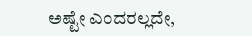ಅಷ್ಟೇ ಎಂದರಲ್ಲದೇ,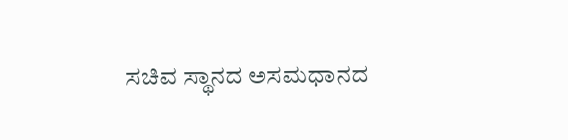ಸಚಿವ ಸ್ಥಾನದ ಅಸಮಧಾನದ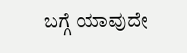ಬಗ್ಗೆ ಯಾವುದೇ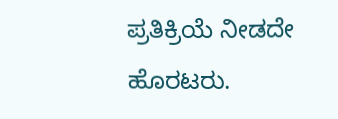ಪ್ರತಿಕ್ರಿಯೆ ನೀಡದೇ ಹೊರಟರು.